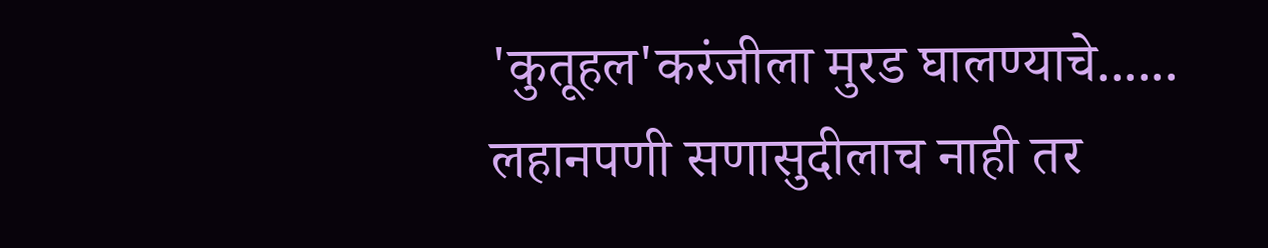'कुतूहल'करंजीला मुरड घालण्याचे......
लहानपणी सणासुदीलाच नाही तर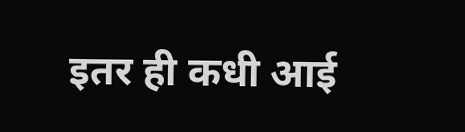इतर ही कधी आई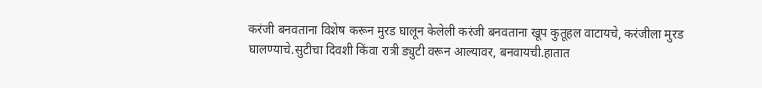करंजी बनवताना विशेष करून मुरड घालून केलेली करंजी बनवताना खूप कुतूहल वाटायचे, करंजीला मुरड घालण्याचे.सुटीचा दिवशी किंवा रात्री ड्युटी वरून आल्यावर, बनवायची.हातात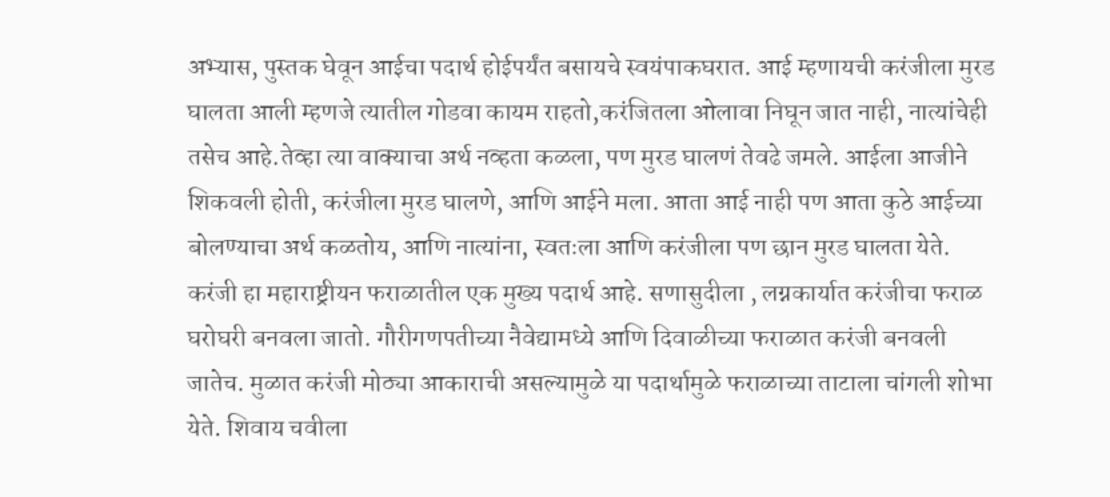अभ्यास, पुस्तक घेवून आईचा पदार्थ होईपर्यंत बसायचे स्वयंपाकघरात. आई म्हणायची करंजीला मुरड घालता आली म्हणजे त्यातील गोडवा कायम राहतो,करंजितला ओलावा निघून जात नाही, नात्यांचेही तसेच आहे.तेव्हा त्या वाक्याचा अर्थ नव्हता कळला, पण मुरड घालणं तेवढे जमले. आईला आजीने शिकवली होती, करंजीला मुरड घालणे, आणि आईने मला. आता आई नाही पण आता कुठे आईच्या बोलण्याचा अर्थ कळतोय, आणि नात्यांना, स्वतःला आणि करंजीला पण छान मुरड घालता येते. करंजी हा महाराष्ट्रीयन फराळातील एक मुख्य पदार्थ आहे. सणासुदीला , लग्नकार्यात करंजीचा फराळ घरोघरी बनवला जातो. गौरीगणपतीच्या नैवेद्यामध्ये आणि दिवाळीच्या फराळात करंजी बनवली जातेच. मुळात करंजी मोठ्या आकाराची असल्यामुळे या पदार्थामुळे फराळाच्या ताटाला चांगली शोभा येते. शिवाय चवीला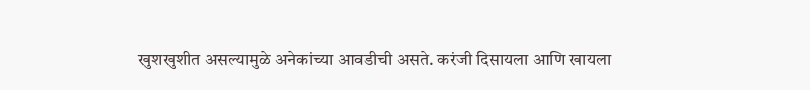खुशखुशीत असल्यामुळे अनेकांच्या आवडीची असते. करंजी दिसायला आणि खायला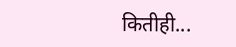कितीही...